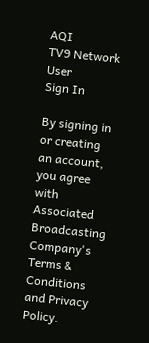AQI
TV9 Network
User
Sign In

By signing in or creating an account, you agree with Associated Broadcasting Company's Terms & Conditions and Privacy Policy.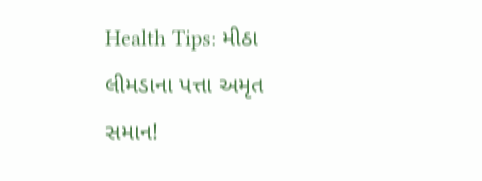Health Tips: મીઠા લીમડાના પત્તા અમૃત સમાન!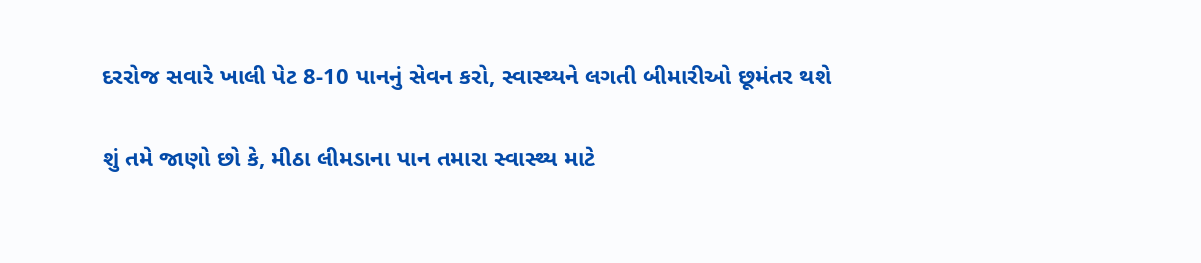દરરોજ સવારે ખાલી પેટ 8-10 પાનનું સેવન કરો, સ્વાસ્થ્યને લગતી બીમારીઓ છૂમંતર થશે

શું તમે જાણો છો કે, મીઠા લીમડાના પાન તમારા સ્વાસ્થ્ય માટે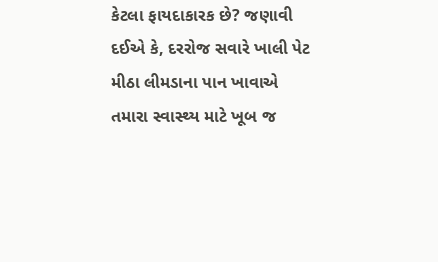કેટલા ફાયદાકારક છે? જણાવી દઈએ કે, દરરોજ સવારે ખાલી પેટ મીઠા લીમડાના પાન ખાવાએ તમારા સ્વાસ્થ્ય માટે ખૂબ જ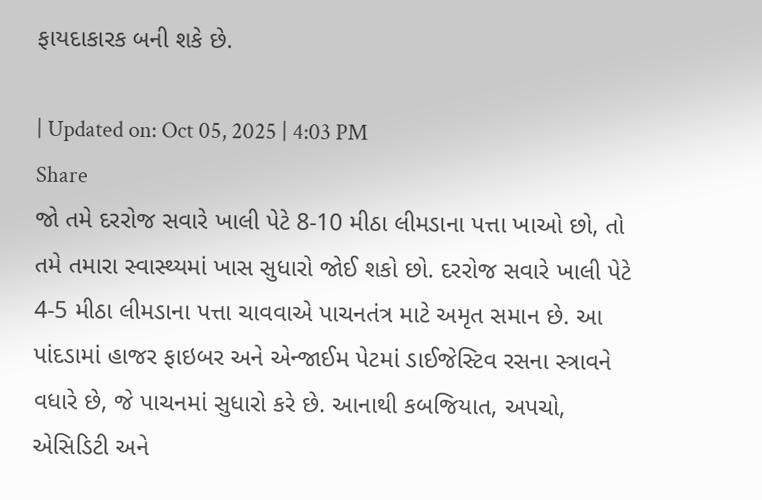ફાયદાકારક બની શકે છે.

| Updated on: Oct 05, 2025 | 4:03 PM
Share
જો તમે દરરોજ સવારે ખાલી પેટે 8-10 મીઠા લીમડાના પત્તા ખાઓ છો, તો તમે તમારા સ્વાસ્થ્યમાં ખાસ સુધારો જોઈ શકો છો. દરરોજ સવારે ખાલી પેટે 4-5 મીઠા લીમડાના પત્તા ચાવવાએ પાચનતંત્ર માટે અમૃત સમાન છે. આ પાંદડામાં હાજર ફાઇબર અને એન્જાઈમ પેટમાં ડાઈજેસ્ટિવ રસના સ્ત્રાવને વધારે છે, જે પાચનમાં સુધારો કરે છે. આનાથી કબજિયાત, અપચો, એસિડિટી અને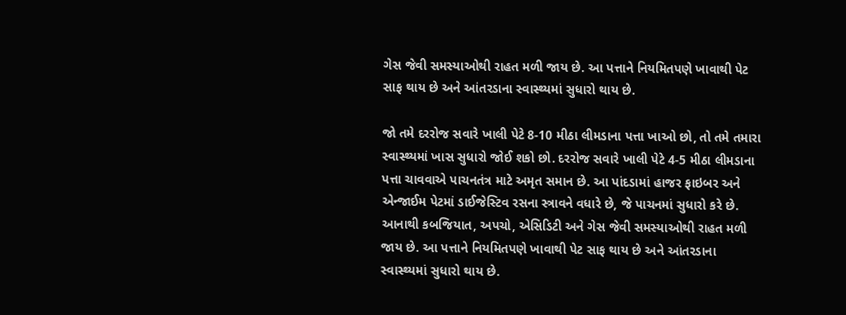ગેસ જેવી સમસ્યાઓથી રાહત મળી જાય છે. આ પત્તાને નિયમિતપણે ખાવાથી પેટ સાફ થાય છે અને આંતરડાના સ્વાસ્થ્યમાં સુધારો થાય છે.

જો તમે દરરોજ સવારે ખાલી પેટે 8-10 મીઠા લીમડાના પત્તા ખાઓ છો, તો તમે તમારા સ્વાસ્થ્યમાં ખાસ સુધારો જોઈ શકો છો. દરરોજ સવારે ખાલી પેટે 4-5 મીઠા લીમડાના પત્તા ચાવવાએ પાચનતંત્ર માટે અમૃત સમાન છે. આ પાંદડામાં હાજર ફાઇબર અને એન્જાઈમ પેટમાં ડાઈજેસ્ટિવ રસના સ્ત્રાવને વધારે છે, જે પાચનમાં સુધારો કરે છે. આનાથી કબજિયાત, અપચો, એસિડિટી અને ગેસ જેવી સમસ્યાઓથી રાહત મળી જાય છે. આ પત્તાને નિયમિતપણે ખાવાથી પેટ સાફ થાય છે અને આંતરડાના સ્વાસ્થ્યમાં સુધારો થાય છે.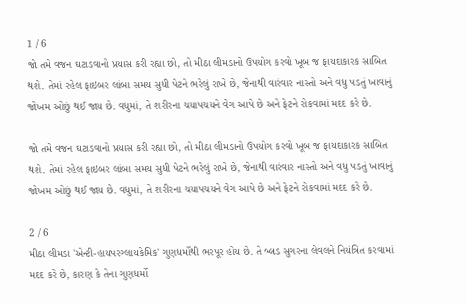1 / 6
જો તમે વજન ઘટાડવાનો પ્રયાસ કરી રહ્યા છો, તો મીઠા લીમડાનો ઉપયોગ કરવો ખૂબ જ ફાયદાકારક સાબિત થશે. તેમાં રહેલ ફાઇબર લાંબા સમય સુધી પેટને ભરેલું રાખે છે, જેનાથી વારંવાર નાસ્તો અને વધુ પડતું ખાવાનું જોખમ ઓછું થઈ જાય છે. વધુમાં, તે શરીરના ચયાપચયને વેગ આપે છે અને ફેટને રોકવામાં મદદ કરે છે.

જો તમે વજન ઘટાડવાનો પ્રયાસ કરી રહ્યા છો, તો મીઠા લીમડાનો ઉપયોગ કરવો ખૂબ જ ફાયદાકારક સાબિત થશે. તેમાં રહેલ ફાઇબર લાંબા સમય સુધી પેટને ભરેલું રાખે છે, જેનાથી વારંવાર નાસ્તો અને વધુ પડતું ખાવાનું જોખમ ઓછું થઈ જાય છે. વધુમાં, તે શરીરના ચયાપચયને વેગ આપે છે અને ફેટને રોકવામાં મદદ કરે છે.

2 / 6
મીઠા લીમડા 'એન્ટી-હાયપરગ્લાયકેમિક' ગુણધર્મોથી ભરપૂર હોય છે. તે બ્લડ સુગરના લેવલને નિયંત્રિત કરવામાં મદદ કરે છે, કારણ કે તેના ગુણધર્મો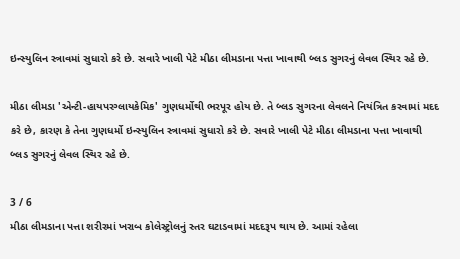ઇન્સ્યુલિન સ્ત્રાવમાં સુધારો કરે છે. સવારે ખાલી પેટે મીઠા લીમડાના પત્તા ખાવાથી બ્લડ સુગરનું લેવલ સ્થિર રહે છે.

મીઠા લીમડા 'એન્ટી-હાયપરગ્લાયકેમિક' ગુણધર્મોથી ભરપૂર હોય છે. તે બ્લડ સુગરના લેવલને નિયંત્રિત કરવામાં મદદ કરે છે, કારણ કે તેના ગુણધર્મો ઇન્સ્યુલિન સ્ત્રાવમાં સુધારો કરે છે. સવારે ખાલી પેટે મીઠા લીમડાના પત્તા ખાવાથી બ્લડ સુગરનું લેવલ સ્થિર રહે છે.

3 / 6
મીઠા લીમડાના પત્તા શરીરમાં ખરાબ કોલેસ્ટ્રોલનું સ્તર ઘટાડવામાં મદદરૂપ થાય છે. આમાં રહેલા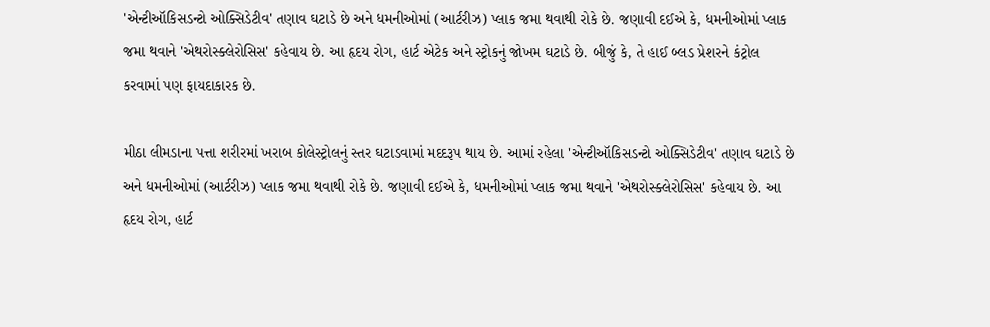'એન્ટીઑકિસડન્ટો ઓક્સિડેટીવ' તણાવ ઘટાડે છે અને ધમનીઓમાં (આર્ટરીઝ) પ્લાક જમા થવાથી રોકે છે. જણાવી દઈએ કે, ધમનીઓમાં પ્લાક જમા થવાને 'એથરોસ્ક્લેરોસિસ' કહેવાય છે. આ હૃદય રોગ, હાર્ટ એટેક અને સ્ટ્રોકનું જોખમ ઘટાડે છે. બીજું કે, તે હાઈ બ્લડ પ્રેશરને કંટ્રોલ કરવામાં પણ ફાયદાકારક છે.

મીઠા લીમડાના પત્તા શરીરમાં ખરાબ કોલેસ્ટ્રોલનું સ્તર ઘટાડવામાં મદદરૂપ થાય છે. આમાં રહેલા 'એન્ટીઑકિસડન્ટો ઓક્સિડેટીવ' તણાવ ઘટાડે છે અને ધમનીઓમાં (આર્ટરીઝ) પ્લાક જમા થવાથી રોકે છે. જણાવી દઈએ કે, ધમનીઓમાં પ્લાક જમા થવાને 'એથરોસ્ક્લેરોસિસ' કહેવાય છે. આ હૃદય રોગ, હાર્ટ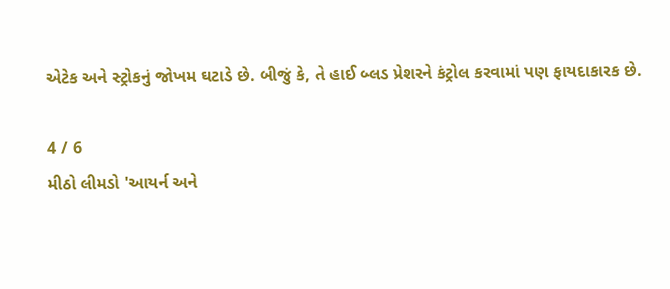એટેક અને સ્ટ્રોકનું જોખમ ઘટાડે છે. બીજું કે, તે હાઈ બ્લડ પ્રેશરને કંટ્રોલ કરવામાં પણ ફાયદાકારક છે.

4 / 6
મીઠો લીમડો 'આયર્ન અને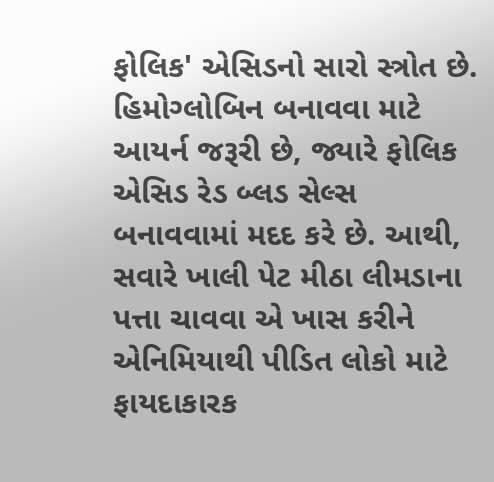ફોલિક' એસિડનો સારો સ્ત્રોત છે. હિમોગ્લોબિન બનાવવા માટે આયર્ન જરૂરી છે, જ્યારે ફોલિક એસિડ રેડ બ્લડ સેલ્સ બનાવવામાં મદદ કરે છે. આથી, સવારે ખાલી પેટ મીઠા લીમડાના પત્તા ચાવવા એ ખાસ કરીને એનિમિયાથી પીડિત લોકો માટે ફાયદાકારક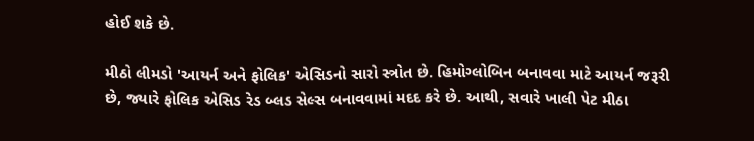હોઈ શકે છે.

મીઠો લીમડો 'આયર્ન અને ફોલિક' એસિડનો સારો સ્ત્રોત છે. હિમોગ્લોબિન બનાવવા માટે આયર્ન જરૂરી છે, જ્યારે ફોલિક એસિડ રેડ બ્લડ સેલ્સ બનાવવામાં મદદ કરે છે. આથી, સવારે ખાલી પેટ મીઠા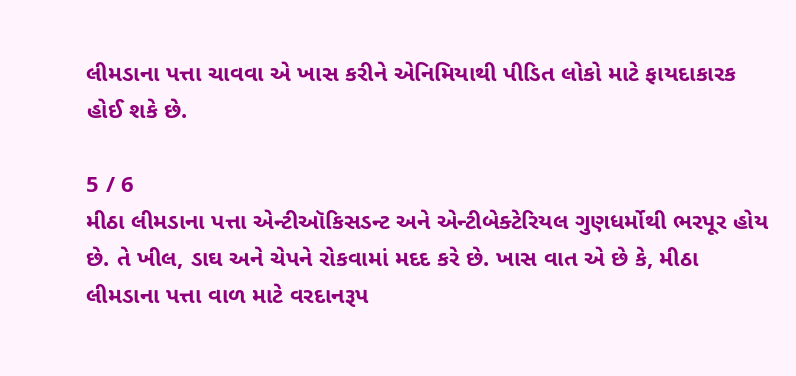લીમડાના પત્તા ચાવવા એ ખાસ કરીને એનિમિયાથી પીડિત લોકો માટે ફાયદાકારક હોઈ શકે છે.

5 / 6
મીઠા લીમડાના પત્તા એન્ટીઑકિસડન્ટ અને એન્ટીબેક્ટેરિયલ ગુણધર્મોથી ભરપૂર હોય છે. તે ખીલ, ડાઘ અને ચેપને રોકવામાં મદદ કરે છે. ખાસ વાત એ છે કે, મીઠા લીમડાના પત્તા વાળ માટે વરદાનરૂપ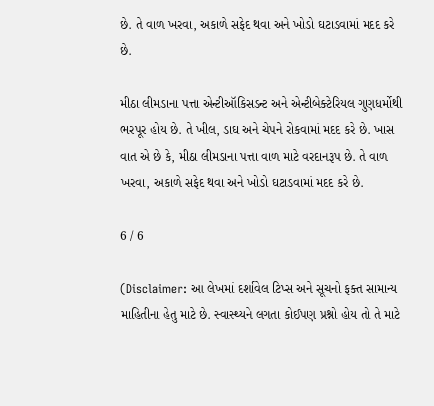છે. તે વાળ ખરવા, અકાળે સફેદ થવા અને ખોડો ઘટાડવામાં મદદ કરે છે.

મીઠા લીમડાના પત્તા એન્ટીઑકિસડન્ટ અને એન્ટીબેક્ટેરિયલ ગુણધર્મોથી ભરપૂર હોય છે. તે ખીલ, ડાઘ અને ચેપને રોકવામાં મદદ કરે છે. ખાસ વાત એ છે કે, મીઠા લીમડાના પત્તા વાળ માટે વરદાનરૂપ છે. તે વાળ ખરવા, અકાળે સફેદ થવા અને ખોડો ઘટાડવામાં મદદ કરે છે.

6 / 6

(Disclaimer: આ લેખમાં દર્શાવેલ ટિપ્સ અને સૂચનો ફક્ત સામાન્ય માહિતીના હેતુ માટે છે. સ્વાસ્થ્યને લગતા કોઈપણ પ્રશ્નો હોય તો તે માટે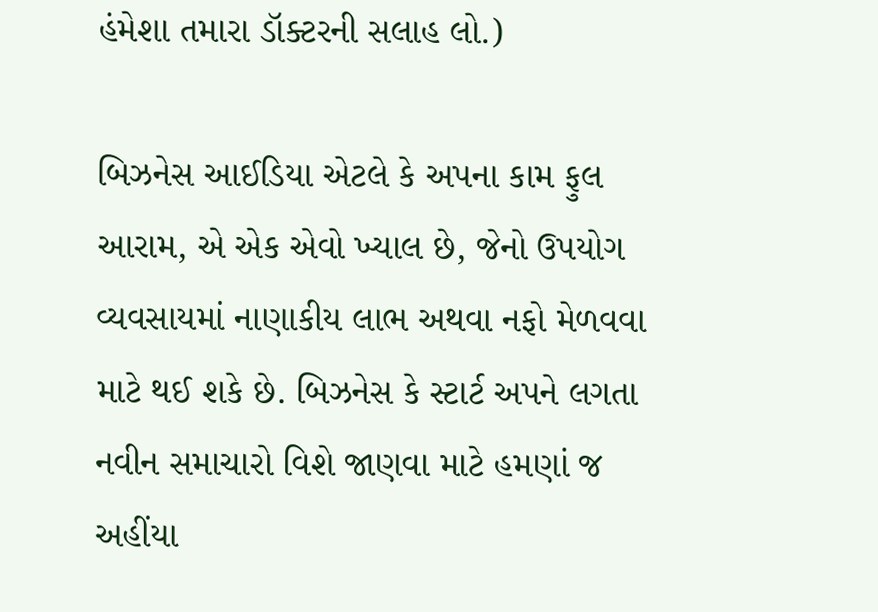હંમેશા તમારા ડૉક્ટરની સલાહ લો.)

બિઝનેસ આઈડિયા એટલે કે અપના કામ ફુલ આરામ, એ એક એવો ખ્યાલ છે, જેનો ઉપયોગ વ્યવસાયમાં નાણાકીય લાભ અથવા નફો મેળવવા માટે થઈ શકે છે. બિઝનેસ કે સ્ટાર્ટ અપને લગતા નવીન સમાચારો વિશે જાણવા માટે હમણાં જ અહીંયા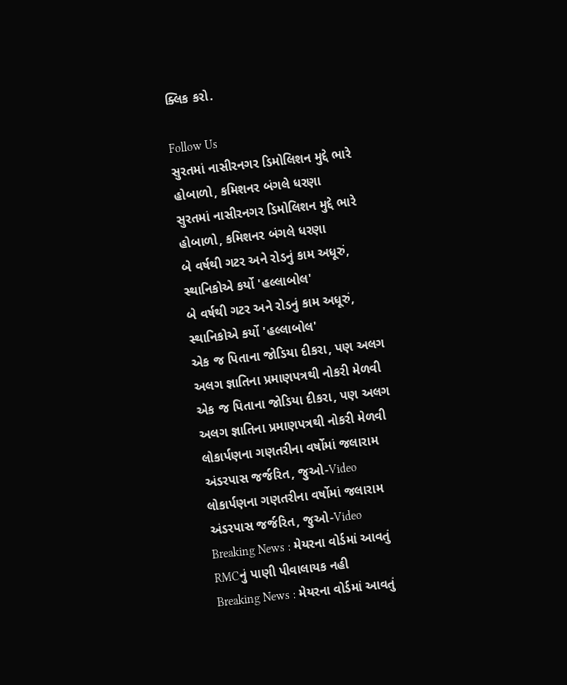ક્લિક કરો.

Follow Us
સુરતમાં નાસીરનગર ડિમોલિશન મુદ્દે ભારે હોબાળો, કમિશનર બંગલે ધરણા
સુરતમાં નાસીરનગર ડિમોલિશન મુદ્દે ભારે હોબાળો, કમિશનર બંગલે ધરણા
બે વર્ષથી ગટર અને રોડનું કામ અધૂરું, સ્થાનિકોએ કર્યો 'હલ્લાબોલ'
બે વર્ષથી ગટર અને રોડનું કામ અધૂરું, સ્થાનિકોએ કર્યો 'હલ્લાબોલ'
એક જ પિતાના જોડિયા દીકરા, પણ અલગ અલગ જ્ઞાતિના પ્રમાણપત્રથી નોકરી મેળવી
એક જ પિતાના જોડિયા દીકરા, પણ અલગ અલગ જ્ઞાતિના પ્રમાણપત્રથી નોકરી મેળવી
લોકાર્પણના ગણતરીના વર્ષોમાં જલારામ અંડરપાસ જર્જરિત, જુઓ-Video
લોકાર્પણના ગણતરીના વર્ષોમાં જલારામ અંડરપાસ જર્જરિત, જુઓ-Video
Breaking News : મેયરના વોર્ડમાં આવતું RMCનું પાણી પીવાલાયક નહી
Breaking News : મેયરના વોર્ડમાં આવતું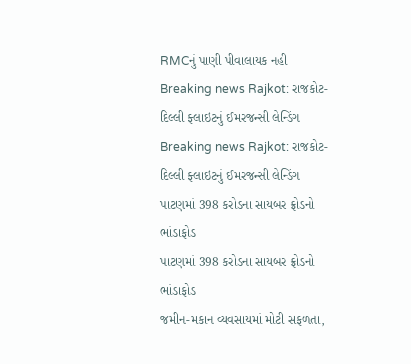RMCનું પાણી પીવાલાયક નહી
Breaking news Rajkot: રાજકોટ-દિલ્લી ફ્લાઇટનું ઈમરજન્સી લેન્ડિંગ
Breaking news Rajkot: રાજકોટ-દિલ્લી ફ્લાઇટનું ઈમરજન્સી લેન્ડિંગ
પાટણમાં 398 કરોડના સાયબર ફ્રોડનો ભાંડાફોડ
પાટણમાં 398 કરોડના સાયબર ફ્રોડનો ભાંડાફોડ
જમીન-મકાન વ્યવસાયમાં મોટી સફળતા,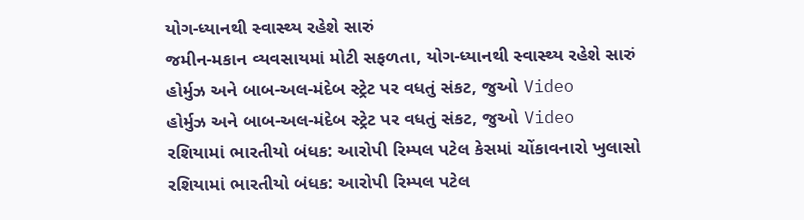યોગ-ધ્યાનથી સ્વાસ્થ્ય રહેશે સારું
જમીન-મકાન વ્યવસાયમાં મોટી સફળતા, યોગ-ધ્યાનથી સ્વાસ્થ્ય રહેશે સારું
હોર્મુઝ અને બાબ-અલ-મંદેબ સ્ટ્રેટ પર વધતું સંકટ, જુઓ Video
હોર્મુઝ અને બાબ-અલ-મંદેબ સ્ટ્રેટ પર વધતું સંકટ, જુઓ Video
રશિયામાં ભારતીયો બંધક: આરોપી રિમ્પલ પટેલ કેસમાં ચોંકાવનારો ખુલાસો
રશિયામાં ભારતીયો બંધક: આરોપી રિમ્પલ પટેલ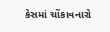કેસમાં ચોંકાવનારો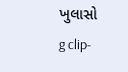ખુલાસો
g clip-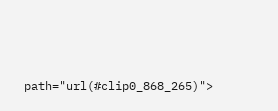path="url(#clip0_868_265)">